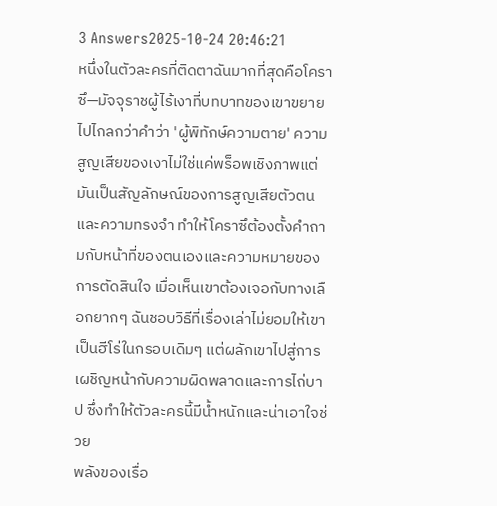3 Answers2025-10-24 20:46:21
หนึ่งในตัวละครที่ติดตาฉันมากที่สุดคือโคราซึ—มัจจุราชผู้ไร้เงาที่บทบาทของเขาขยายไปไกลกว่าคำว่า 'ผู้พิทักษ์ความตาย' ความสูญเสียของเงาไม่ใช่แค่พร็อพเชิงภาพแต่มันเป็นสัญลักษณ์ของการสูญเสียตัวตนและความทรงจำ ทำให้โคราซึต้องตั้งคำถามกับหน้าที่ของตนเองและความหมายของการตัดสินใจ เมื่อเห็นเขาต้องเจอกับทางเลือกยากๆ ฉันชอบวิธีที่เรื่องเล่าไม่ยอมให้เขาเป็นฮีโร่ในกรอบเดิมๆ แต่ผลักเขาไปสู่การเผชิญหน้ากับความผิดพลาดและการไถ่บาป ซึ่งทำให้ตัวละครนี้มีน้ำหนักและน่าเอาใจช่วย
พลังของเรื่อ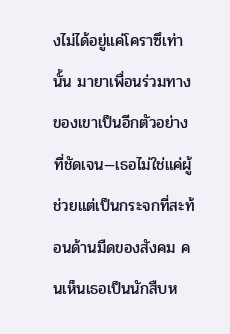งไม่ได้อยู่แค่โคราซึเท่านั้น มายาเพื่อนร่วมทางของเขาเป็นอีกตัวอย่างที่ชัดเจน—เธอไม่ใช่แค่ผู้ช่วยแต่เป็นกระจกที่สะท้อนด้านมืดของสังคม คนเห็นเธอเป็นนักสืบห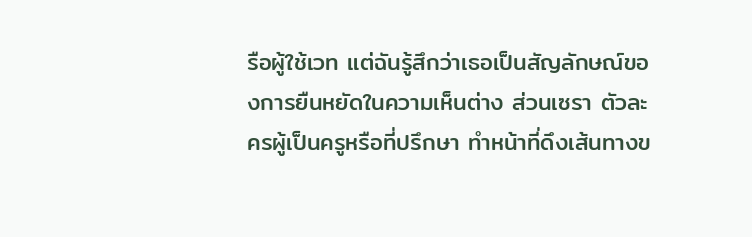รือผู้ใช้เวท แต่ฉันรู้สึกว่าเธอเป็นสัญลักษณ์ของการยืนหยัดในความเห็นต่าง ส่วนเซรา ตัวละครผู้เป็นครูหรือที่ปรึกษา ทำหน้าที่ดึงเส้นทางข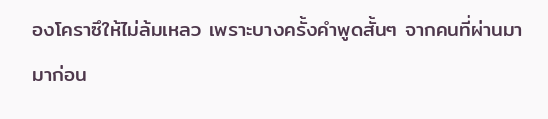องโคราซึให้ไม่ล้มเหลว เพราะบางครั้งคำพูดสั้นๆ จากคนที่ผ่านมามาก่อน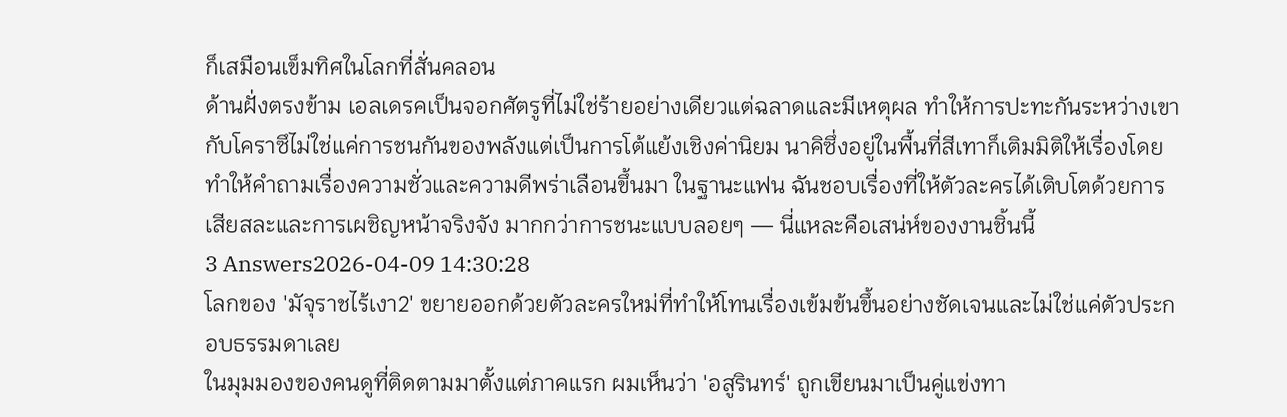ก็เสมือนเข็มทิศในโลกที่สั่นคลอน
ด้านฝั่งตรงข้าม เอลเดรคเป็นจอกศัตรูที่ไม่ใช่ร้ายอย่างเดียวแต่ฉลาดและมีเหตุผล ทำให้การปะทะกันระหว่างเขากับโคราซึไม่ใช่แค่การชนกันของพลังแต่เป็นการโต้แย้งเชิงค่านิยม นาคิซึ่งอยู่ในพื้นที่สีเทาก็เติมมิติให้เรื่องโดยทำให้คำถามเรื่องความชั่วและความดีพร่าเลือนขึ้นมา ในฐานะแฟน ฉันชอบเรื่องที่ให้ตัวละครได้เติบโตด้วยการเสียสละและการเผชิญหน้าจริงจัง มากกว่าการชนะแบบลอยๆ — นี่แหละคือเสน่ห์ของงานชิ้นนี้
3 Answers2026-04-09 14:30:28
โลกของ 'มัจุราชไร้เงา2' ขยายออกด้วยตัวละครใหม่ที่ทำให้โทนเรื่องเข้มข้นขึ้นอย่างชัดเจนและไม่ใช่แค่ตัวประกอบธรรมดาเลย
ในมุมมองของคนดูที่ติดตามมาตั้งแต่ภาคแรก ผมเห็นว่า 'อสูรินทร์' ถูกเขียนมาเป็นคู่แข่งทา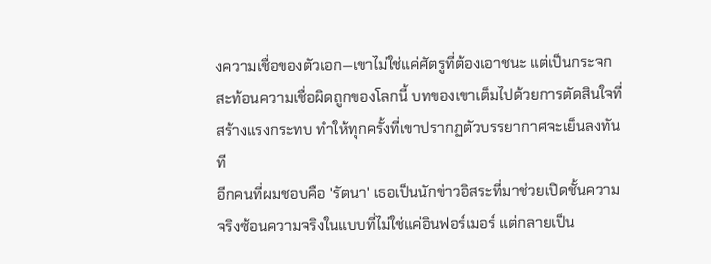งความเชื่อของตัวเอก—เขาไม่ใช่แค่ศัตรูที่ต้องเอาชนะ แต่เป็นกระจกสะท้อนความเชื่อผิดถูกของโลกนี้ บทของเขาเต็มไปด้วยการตัดสินใจที่สร้างแรงกระทบ ทำให้ทุกครั้งที่เขาปรากฏตัวบรรยากาศจะเย็นลงทันที
อีกคนที่ผมชอบคือ 'รัตนา' เธอเป็นนักข่าวอิสระที่มาช่วยเปิดชั้นความจริงซ้อนความจริงในแบบที่ไม่ใช่แค่อินฟอร์เมอร์ แต่กลายเป็น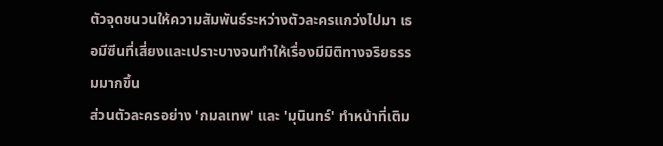ตัวจุดชนวนให้ความสัมพันธ์ระหว่างตัวละครแกว่งไปมา เธอมีซีนที่เสี่ยงและเปราะบางจนทำให้เรื่องมีมิติทางจริยธรรมมากขึ้น
ส่วนตัวละครอย่าง 'กมลเทพ' และ 'มุนินทร์' ทำหน้าที่เติม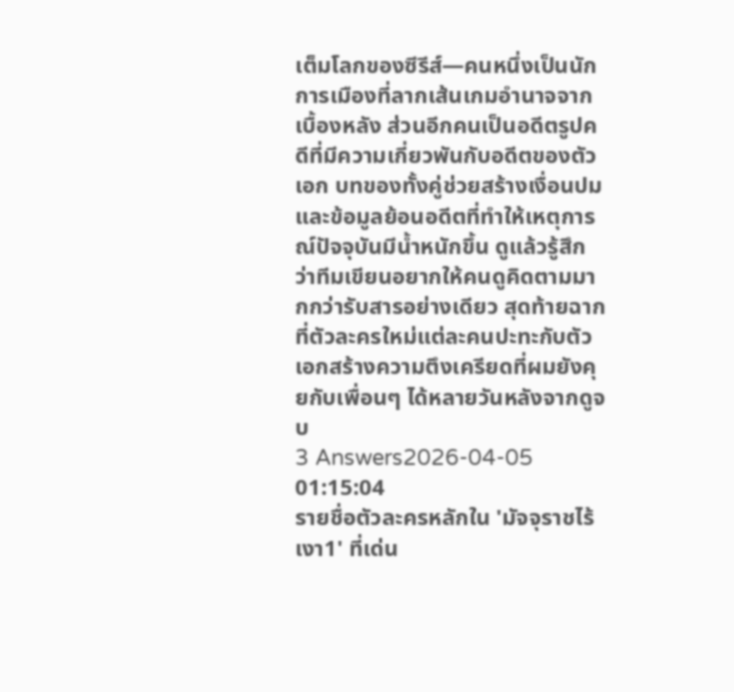เต็มโลกของซีรีส์—คนหนึ่งเป็นนักการเมืองที่ลากเส้นเกมอำนาจจากเบื้องหลัง ส่วนอีกคนเป็นอดีตรูปคดีที่มีความเกี่ยวพันกับอดีตของตัวเอก บทของทั้งคู่ช่วยสร้างเงื่อนปมและข้อมูลย้อนอดีตที่ทำให้เหตุการณ์ปัจจุบันมีน้ำหนักขึ้น ดูแล้วรู้สึกว่าทีมเขียนอยากให้คนดูคิดตามมากกว่ารับสารอย่างเดียว สุดท้ายฉากที่ตัวละครใหม่แต่ละคนปะทะกับตัวเอกสร้างความตึงเครียดที่ผมยังคุยกับเพื่อนๆ ได้หลายวันหลังจากดูจบ
3 Answers2026-04-05 01:15:04
รายชื่อตัวละครหลักใน 'มัจจุราชไร้เงา1' ที่เด่น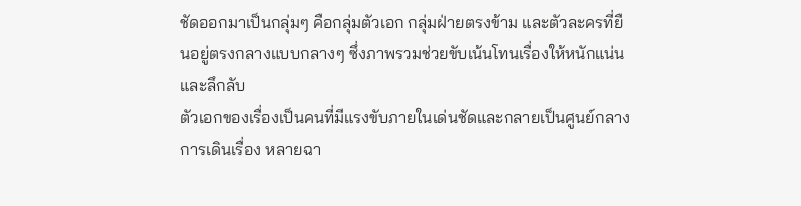ชัดออกมาเป็นกลุ่มๆ คือกลุ่มตัวเอก กลุ่มฝ่ายตรงข้าม และตัวละครที่ยืนอยู่ตรงกลางแบบกลางๆ ซึ่งภาพรวมช่วยขับเน้นโทนเรื่องให้หนักแน่นและลึกลับ
ตัวเอกของเรื่องเป็นคนที่มีแรงขับภายในเด่นชัดและกลายเป็นศูนย์กลางการเดินเรื่อง หลายฉา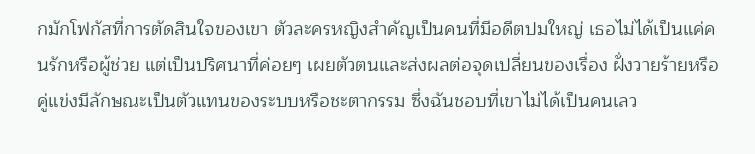กมักโฟกัสที่การตัดสินใจของเขา ตัวละครหญิงสำคัญเป็นคนที่มีอดีตปมใหญ่ เธอไม่ได้เป็นแค่คนรักหรือผู้ช่วย แต่เป็นปริศนาที่ค่อยๆ เผยตัวตนและส่งผลต่อจุดเปลี่ยนของเรื่อง ฝั่งวายร้ายหรือคู่แข่งมีลักษณะเป็นตัวแทนของระบบหรือชะตากรรม ซึ่งฉันชอบที่เขาไม่ได้เป็นคนเลว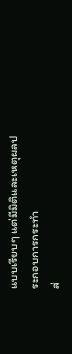แบบเรียบๆ แต่มีมิติและเหตุผลประกอบการกระทำ
ส่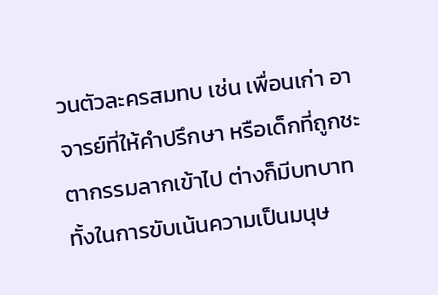วนตัวละครสมทบ เช่น เพื่อนเก่า อาจารย์ที่ให้คำปรึกษา หรือเด็กที่ถูกชะตากรรมลากเข้าไป ต่างก็มีบทบาททั้งในการขับเน้นความเป็นมนุษ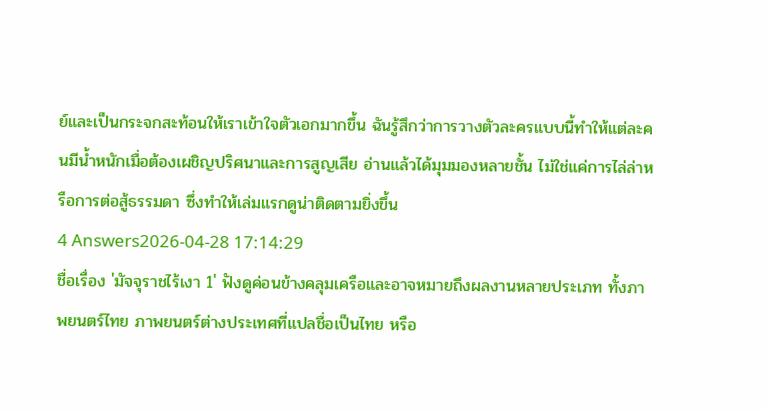ย์และเป็นกระจกสะท้อนให้เราเข้าใจตัวเอกมากขึ้น ฉันรู้สึกว่าการวางตัวละครแบบนี้ทำให้แต่ละคนมีน้ำหนักเมื่อต้องเผชิญปริศนาและการสูญเสีย อ่านแล้วได้มุมมองหลายชั้น ไม่ใช่แค่การไล่ล่าหรือการต่อสู้ธรรมดา ซึ่งทำให้เล่มแรกดูน่าติดตามยิ่งขึ้น
4 Answers2026-04-28 17:14:29
ชื่อเรื่อง 'มัจจุราชไร้เงา 1' ฟังดูค่อนข้างคลุมเครือและอาจหมายถึงผลงานหลายประเภท ทั้งภาพยนตร์ไทย ภาพยนตร์ต่างประเทศที่แปลชื่อเป็นไทย หรือ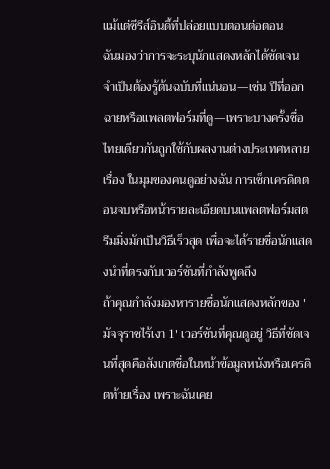แม้แต่ซีรีส์อินดี้ที่ปล่อยแบบตอนต่อตอน
ฉันมองว่าการจะระบุนักแสดงหลักได้ชัดเจน จำเป็นต้องรู้ต้นฉบับที่แน่นอน—เช่น ปีที่ออกฉายหรือแพลตฟอร์มที่ดู—เพราะบางครั้งชื่อไทยเดียวกันถูกใช้กับผลงานต่างประเทศหลายเรื่อง ในมุมของคนดูอย่างฉัน การเช็กเครดิตตอนจบหรือหน้ารายละเอียดบนแพลตฟอร์มสตรีมมิ่งมักเป็นวิธีเร็วสุด เพื่อจะได้รายชื่อนักแสดงนำที่ตรงกับเวอร์ชันที่กำลังพูดถึง
ถ้าคุณกำลังมองหารายชื่อนักแสดงหลักของ 'มัจจุราชไร้เงา 1' เวอร์ชันที่คุณดูอยู่ วิธีที่ชัดเจนที่สุดคือสังเกตชื่อในหน้าข้อมูลหนังหรือเครดิตท้ายเรื่อง เพราะฉันเคย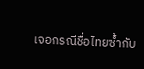เจอกรณีชื่อไทยซ้ำกับ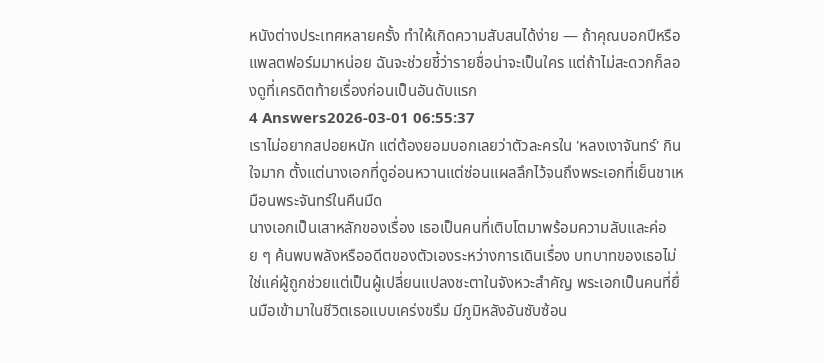หนังต่างประเทศหลายครั้ง ทำให้เกิดความสับสนได้ง่าย — ถ้าคุณบอกปีหรือแพลตฟอร์มมาหน่อย ฉันจะช่วยชี้ว่ารายชื่อน่าจะเป็นใคร แต่ถ้าไม่สะดวกก็ลองดูที่เครดิตท้ายเรื่องก่อนเป็นอันดับแรก
4 Answers2026-03-01 06:55:37
เราไม่อยากสปอยหนัก แต่ต้องยอมบอกเลยว่าตัวละครใน 'หลงเงาจันทร์' กินใจมาก ตั้งแต่นางเอกที่ดูอ่อนหวานแต่ซ่อนแผลลึกไว้จนถึงพระเอกที่เย็นชาเหมือนพระจันทร์ในคืนมืด
นางเอกเป็นเสาหลักของเรื่อง เธอเป็นคนที่เติบโตมาพร้อมความลับและค่อย ๆ ค้นพบพลังหรืออดีตของตัวเองระหว่างการเดินเรื่อง บทบาทของเธอไม่ใช่แค่ผู้ถูกช่วยแต่เป็นผู้เปลี่ยนแปลงชะตาในจังหวะสำคัญ พระเอกเป็นคนที่ยื่นมือเข้ามาในชีวิตเธอแบบเคร่งขรึม มีภูมิหลังอันซับซ้อน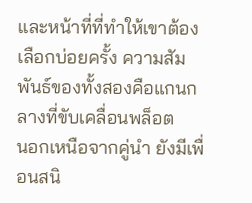และหน้าที่ที่ทำให้เขาต้องเลือกบ่อยครั้ง ความสัมพันธ์ของทั้งสองคือแกนกลางที่ขับเคลื่อนพล็อต
นอกเหนือจากคู่นำ ยังมีเพื่อนสนิ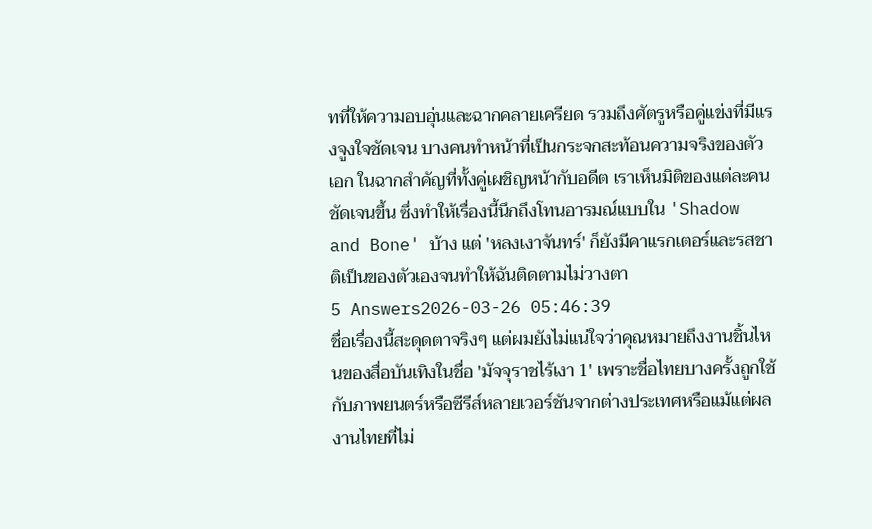ทที่ให้ความอบอุ่นและฉากคลายเครียด รวมถึงศัตรูหรือคู่แข่งที่มีแรงจูงใจชัดเจน บางคนทำหน้าที่เป็นกระจกสะท้อนความจริงของตัวเอก ในฉากสำคัญที่ทั้งคู่เผชิญหน้ากับอดีต เราเห็นมิติของแต่ละคนชัดเจนขึ้น ซึ่งทำให้เรื่องนี้นึกถึงโทนอารมณ์แบบใน 'Shadow and Bone' บ้าง แต่ 'หลงเงาจันทร์' ก็ยังมีคาแรกเตอร์และรสชาติเป็นของตัวเองจนทำให้ฉันติดตามไม่วางตา
5 Answers2026-03-26 05:46:39
ชื่อเรื่องนี้สะดุดตาจริงๆ แต่ผมยังไม่แน่ใจว่าคุณหมายถึงงานชิ้นไหนของสื่อบันเทิงในชื่อ 'มัจจุราชไร้เงา 1' เพราะชื่อไทยบางครั้งถูกใช้กับภาพยนตร์หรือซีรีส์หลายเวอร์ชันจากต่างประเทศหรือแม้แต่ผลงานไทยที่ไม่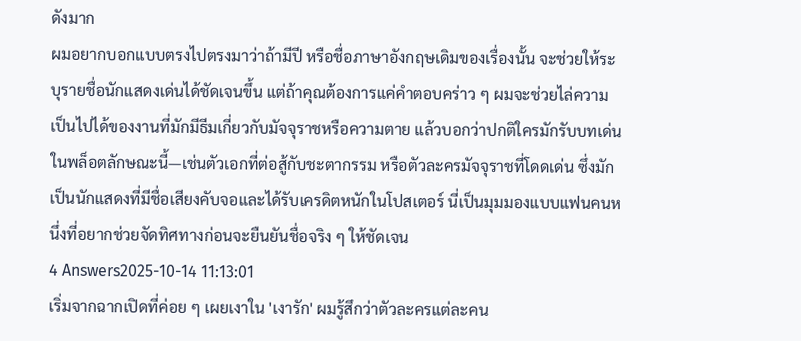ดังมาก
ผมอยากบอกแบบตรงไปตรงมาว่าถ้ามีปี หรือชื่อภาษาอังกฤษเดิมของเรื่องนั้น จะช่วยให้ระบุรายชื่อนักแสดงเด่นได้ชัดเจนขึ้น แต่ถ้าคุณต้องการแค่คำตอบคร่าว ๆ ผมจะช่วยไล่ความเป็นไปได้ของงานที่มักมีธีมเกี่ยวกับมัจจุราชหรือความตาย แล้วบอกว่าปกติใครมักรับบทเด่นในพล็อตลักษณะนี้—เช่นตัวเอกที่ต่อสู้กับชะตากรรม หรือตัวละครมัจจุราชที่โดดเด่น ซึ่งมักเป็นนักแสดงที่มีชื่อเสียงคับจอและได้รับเครดิตหนักในโปสเตอร์ นี่เป็นมุมมองแบบแฟนคนหนึ่งที่อยากช่วยจัดทิศทางก่อนจะยืนยันชื่อจริง ๆ ให้ชัดเจน
4 Answers2025-10-14 11:13:01
เริ่มจากฉากเปิดที่ค่อย ๆ เผยเงาใน 'เงารัก' ผมรู้สึกว่าตัวละครแต่ละคน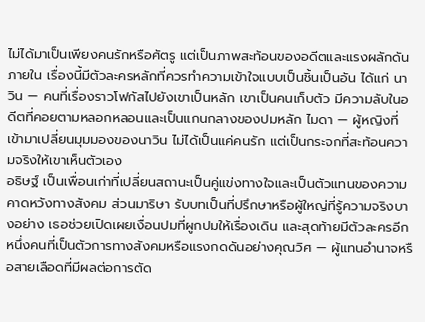ไม่ได้มาเป็นเพียงคนรักหรือศัตรู แต่เป็นภาพสะท้อนของอดีตและแรงผลักดันภายใน เรื่องนี้มีตัวละครหลักที่ควรทำความเข้าใจแบบเป็นชิ้นเป็นอัน ได้แก่ นาวิน — คนที่เรื่องราวโฟกัสไปยังเขาเป็นหลัก เขาเป็นคนเก็บตัว มีความลับในอดีตที่คอยตามหลอกหลอนและเป็นแกนกลางของปมหลัก ไมดา — ผู้หญิงที่เข้ามาเปลี่ยนมุมมองของนาวิน ไม่ได้เป็นแค่คนรัก แต่เป็นกระจกที่สะท้อนความจริงให้เขาเห็นตัวเอง
อธิษฐ์ เป็นเพื่อนเก่าที่เปลี่ยนสถานะเป็นคู่แข่งทางใจและเป็นตัวแทนของความคาดหวังทางสังคม ส่วนมาริษา รับบทเป็นที่ปรึกษาหรือผู้ใหญ่ที่รู้ความจริงบางอย่าง เธอช่วยเปิดเผยเงื่อนปมที่ผูกปมให้เรื่องเดิน และสุดท้ายมีตัวละครอีกหนึ่งคนที่เป็นตัวการทางสังคมหรือแรงกดดันอย่างคุณวิศ — ผู้แทนอำนาจหรือสายเลือดที่มีผลต่อการตัด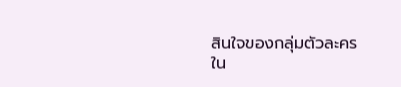สินใจของกลุ่มตัวละคร
ใน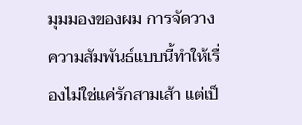มุมมองของผม การจัดวางความสัมพันธ์แบบนี้ทำให้เรื่องไม่ใช่แค่รักสามเส้า แต่เป็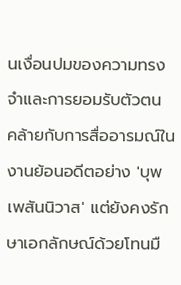นเงื่อนปมของความทรงจำและการยอมรับตัวตน คล้ายกับการสื่ออารมณ์ในงานย้อนอดีตอย่าง 'บุพเพสันนิวาส' แต่ยังคงรักษาเอกลักษณ์ด้วยโทนมื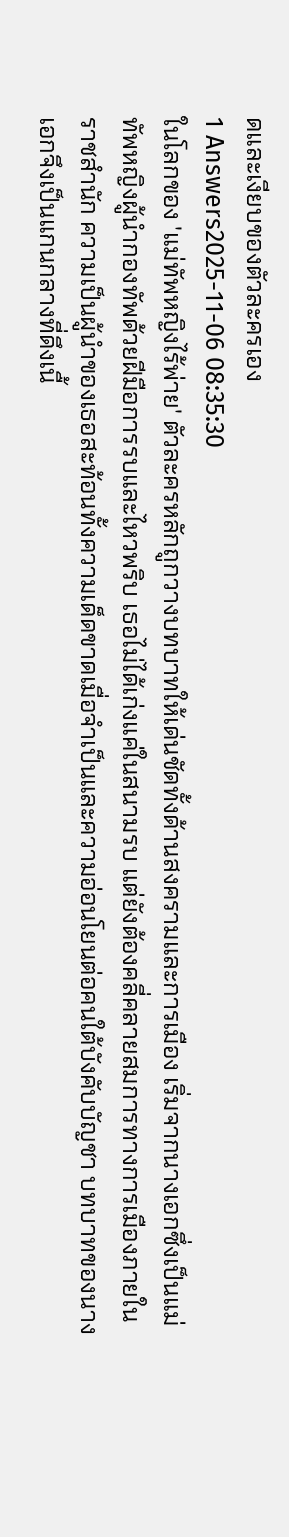ดและเงียบของตัวละครเอง
1 Answers2025-11-06 08:35:30
ในโลกของ 'แม่ทัพหญิงไร้พ่าย' ตัวละครหลักถูกวางบทบาทให้เด่นชัดทั้งด้านสงครามและการเมือง เริ่มจากนางเอกซึ่งเป็นแม่ทัพหญิงผู้นำกองทัพด้วยฝีมือการรบและไหวพริบ เธอไม่ได้เก่งแค่ในสนามรบ แต่ยังต้องคลี่คลายสมการทางการเมืองภายในราชสำนัก ความเป็นผู้นำของเธอสะท้อนทั้งความเด็ดขาดเมื่อจำเป็นและความอ่อนโยนต่อคนใต้บังคับบัญชา บทบาทของนางเอกจึงเป็นแกนกลางที่ดึงเนื้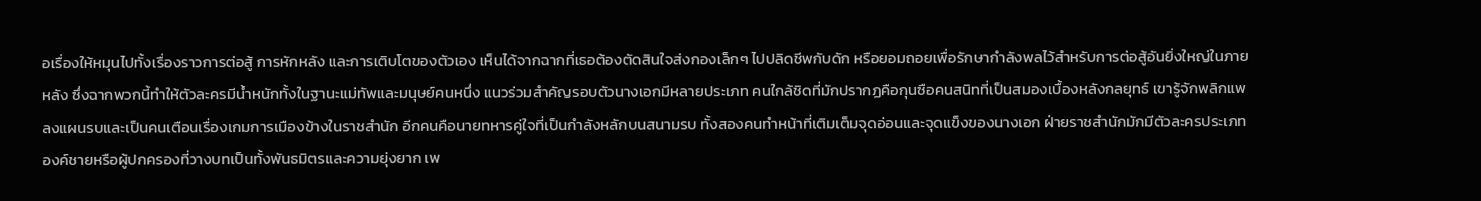อเรื่องให้หมุนไปทั้งเรื่องราวการต่อสู้ การหักหลัง และการเติบโตของตัวเอง เห็นได้จากฉากที่เธอต้องตัดสินใจส่งกองเล็กๆ ไปปลิดชีพกับดัก หรือยอมถอยเพื่อรักษากำลังพลไว้สำหรับการต่อสู้อันยิ่งใหญ่ในภายหลัง ซึ่งฉากพวกนี้ทำให้ตัวละครมีน้ำหนักทั้งในฐานะแม่ทัพและมนุษย์คนหนึ่ง แนวร่วมสำคัญรอบตัวนางเอกมีหลายประเภท คนใกล้ชิดที่มักปรากฏคือกุนซือคนสนิทที่เป็นสมองเบื้องหลังกลยุทธ์ เขารู้จักพลิกแพลงแผนรบและเป็นคนเตือนเรื่องเกมการเมืองข้างในราชสำนัก อีกคนคือนายทหารคู่ใจที่เป็นกำลังหลักบนสนามรบ ทั้งสองคนทำหน้าที่เติมเต็มจุดอ่อนและจุดแข็งของนางเอก ฝ่ายราชสำนักมักมีตัวละครประเภทองค์ชายหรือผู้ปกครองที่วางบทเป็นทั้งพันธมิตรและความยุ่งยาก เพ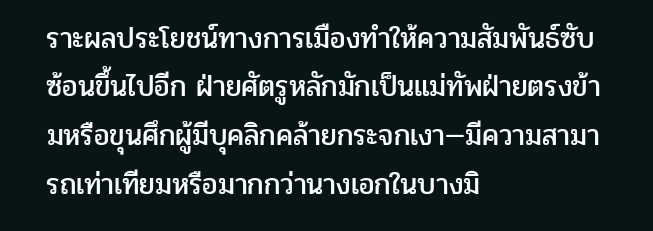ราะผลประโยชน์ทางการเมืองทำให้ความสัมพันธ์ซับซ้อนขึ้นไปอีก ฝ่ายศัตรูหลักมักเป็นแม่ทัพฝ่ายตรงข้ามหรือขุนศึกผู้มีบุคลิกคล้ายกระจกเงา—มีความสามารถเท่าเทียมหรือมากกว่านางเอกในบางมิ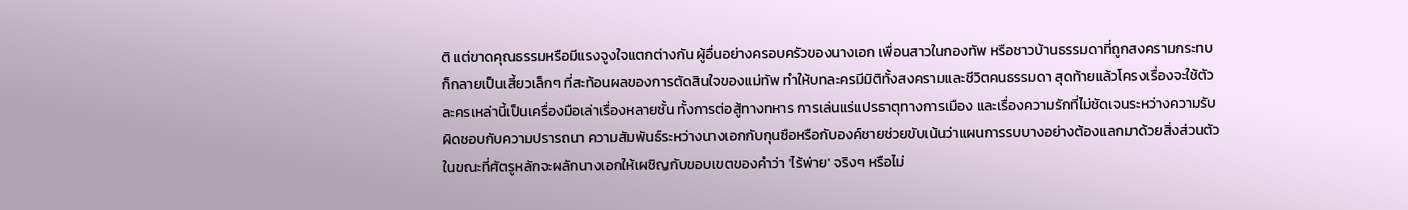ติ แต่ขาดคุณธรรมหรือมีแรงจูงใจแตกต่างกัน ผู้อื่นอย่างครอบครัวของนางเอก เพื่อนสาวในกองทัพ หรือชาวบ้านธรรมดาที่ถูกสงครามกระทบ ก็กลายเป็นเสี้ยวเล็กๆ ที่สะท้อนผลของการตัดสินใจของแม่ทัพ ทำให้บทละครมีมิติทั้งสงครามและชีวิตคนธรรมดา สุดท้ายแล้วโครงเรื่องจะใช้ตัวละครเหล่านี้เป็นเครื่องมือเล่าเรื่องหลายชั้น ทั้งการต่อสู้ทางทหาร การเล่นแร่แปรธาตุทางการเมือง และเรื่องความรักที่ไม่ชัดเจนระหว่างความรับผิดชอบกับความปรารถนา ความสัมพันธ์ระหว่างนางเอกกับกุนซือหรือกับองค์ชายช่วยขับเน้นว่าแผนการรบบางอย่างต้องแลกมาด้วยสิ่งส่วนตัว ในขณะที่ศัตรูหลักจะผลักนางเอกให้เผชิญกับขอบเขตของคำว่า 'ไร้พ่าย' จริงๆ หรือไม่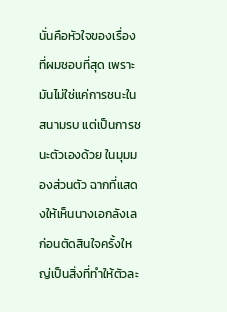นั่นคือหัวใจของเรื่องที่ผมชอบที่สุด เพราะมันไม่ใช่แค่การชนะในสนามรบ แต่เป็นการชนะตัวเองด้วย ในมุมมองส่วนตัว ฉากที่แสดงให้เห็นนางเอกลังเลก่อนตัดสินใจครั้งใหญ่เป็นสิ่งที่ทำให้ตัวละ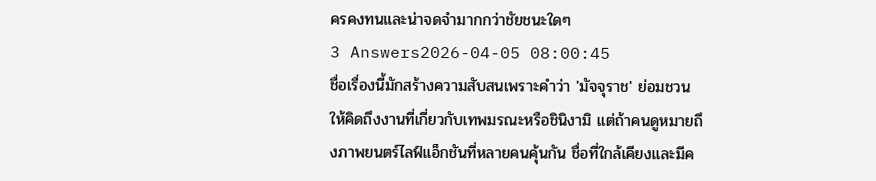ครคงทนและน่าจดจำมากกว่าชัยชนะใดๆ
3 Answers2026-04-05 08:00:45
ชื่อเรื่องนี้มักสร้างความสับสนเพราะคำว่า 'มัจจุราช' ย่อมชวนให้คิดถึงงานที่เกี่ยวกับเทพมรณะหรือชินิงามิ แต่ถ้าคนดูหมายถึงภาพยนตร์ไลฟ์แอ็กชันที่หลายคนคุ้นกัน ชื่อที่ใกล้เคียงและมีค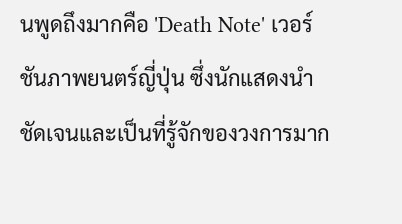นพูดถึงมากคือ 'Death Note' เวอร์ชันภาพยนตร์ญี่ปุ่น ซึ่งนักแสดงนำชัดเจนและเป็นที่รู้จักของวงการมาก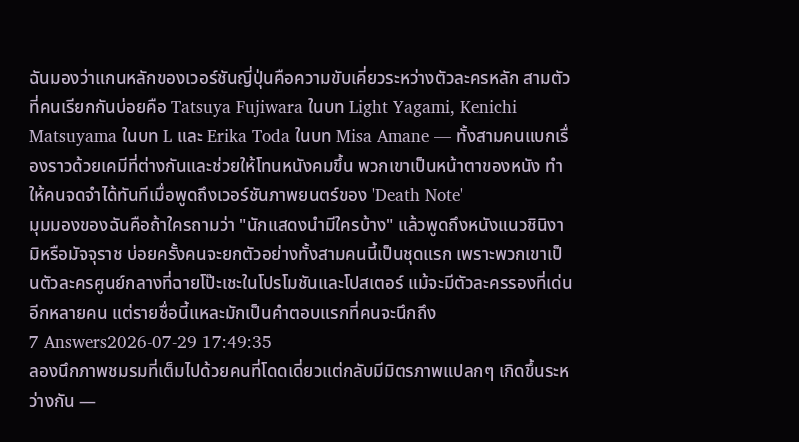ฉันมองว่าแกนหลักของเวอร์ชันญี่ปุ่นคือความขับเคี่ยวระหว่างตัวละครหลัก สามตัวที่คนเรียกกันบ่อยคือ Tatsuya Fujiwara ในบท Light Yagami, Kenichi Matsuyama ในบท L และ Erika Toda ในบท Misa Amane — ทั้งสามคนแบกเรื่องราวด้วยเคมีที่ต่างกันและช่วยให้โทนหนังคมขึ้น พวกเขาเป็นหน้าตาของหนัง ทำให้คนจดจำได้ทันทีเมื่อพูดถึงเวอร์ชันภาพยนตร์ของ 'Death Note'
มุมมองของฉันคือถ้าใครถามว่า "นักแสดงนำมีใครบ้าง" แล้วพูดถึงหนังแนวชินิงามิหรือมัจจุราช บ่อยครั้งคนจะยกตัวอย่างทั้งสามคนนี้เป็นชุดแรก เพราะพวกเขาเป็นตัวละครศูนย์กลางที่ฉายโป๊ะเชะในโปรโมชันและโปสเตอร์ แม้จะมีตัวละครรองที่เด่นอีกหลายคน แต่รายชื่อนี้แหละมักเป็นคำตอบแรกที่คนจะนึกถึง
7 Answers2026-07-29 17:49:35
ลองนึกภาพชมรมที่เต็มไปด้วยคนที่โดดเดี่ยวแต่กลับมีมิตรภาพแปลกๆ เกิดขึ้นระหว่างกัน —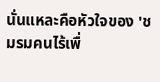นั่นแหละคือหัวใจของ 'ชมรมคนไร้เพื่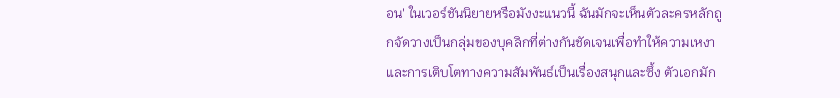อน' ในเวอร์ชันนิยายหรือมังงะแนวนี้ ฉันมักจะเห็นตัวละครหลักถูกจัดวางเป็นกลุ่มของบุคลิกที่ต่างกันชัดเจนเพื่อทำให้ความเหงาและการเติบโตทางความสัมพันธ์เป็นเรื่องสนุกและซึ้ง ตัวเอกมัก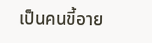เป็นคนขี้อาย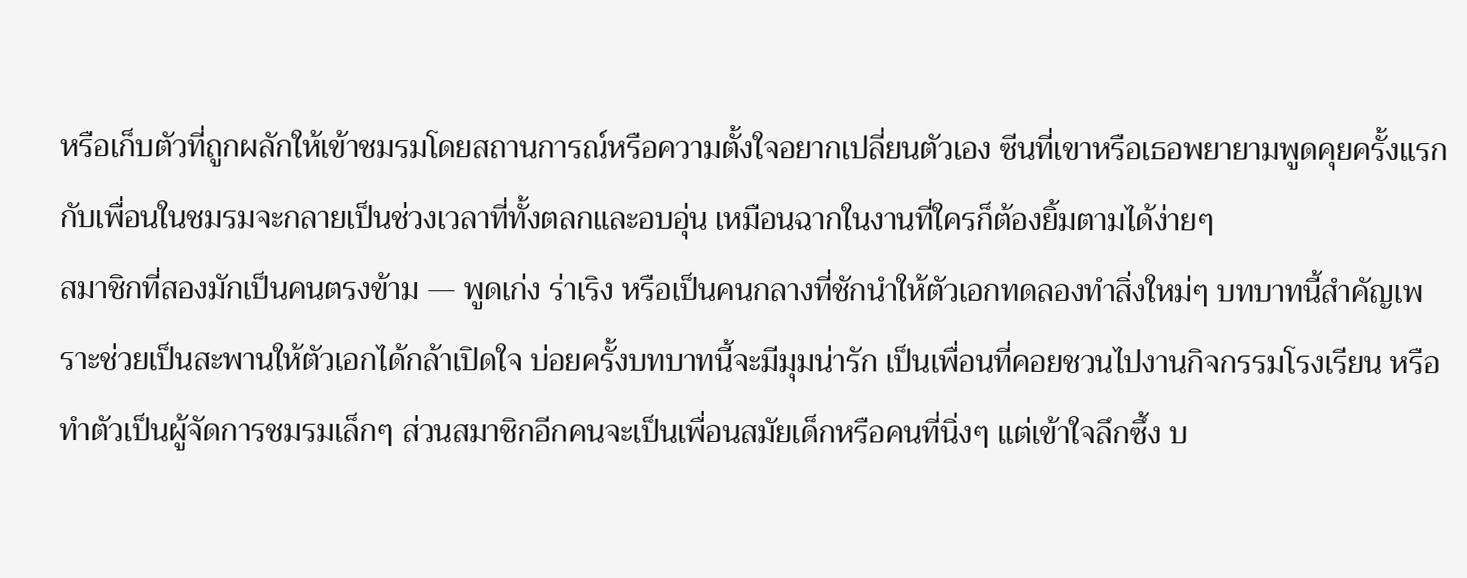หรือเก็บตัวที่ถูกผลักให้เข้าชมรมโดยสถานการณ์หรือความตั้งใจอยากเปลี่ยนตัวเอง ซีนที่เขาหรือเธอพยายามพูดคุยครั้งแรกกับเพื่อนในชมรมจะกลายเป็นช่วงเวลาที่ทั้งตลกและอบอุ่น เหมือนฉากในงานที่ใครก็ต้องยิ้มตามได้ง่ายๆ
สมาชิกที่สองมักเป็นคนตรงข้าม — พูดเก่ง ร่าเริง หรือเป็นคนกลางที่ชักนำให้ตัวเอกทดลองทำสิ่งใหม่ๆ บทบาทนี้สำคัญเพราะช่วยเป็นสะพานให้ตัวเอกได้กล้าเปิดใจ บ่อยครั้งบทบาทนี้จะมีมุมน่ารัก เป็นเพื่อนที่คอยชวนไปงานกิจกรรมโรงเรียน หรือทำตัวเป็นผู้จัดการชมรมเล็กๆ ส่วนสมาชิกอีกคนจะเป็นเพื่อนสมัยเด็กหรือคนที่นิ่งๆ แต่เข้าใจลึกซึ้ง บ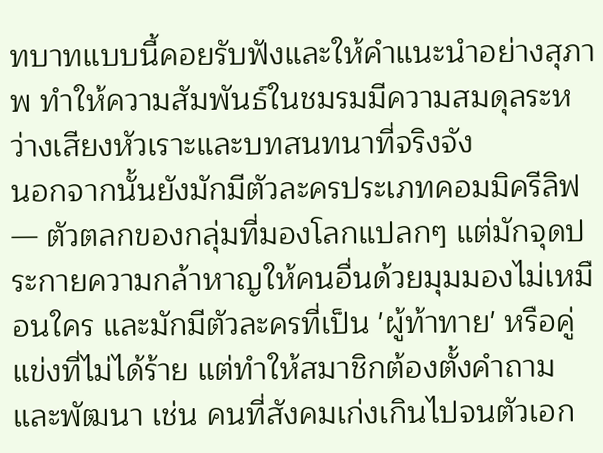ทบาทแบบนี้คอยรับฟังและให้คำแนะนำอย่างสุภาพ ทำให้ความสัมพันธ์ในชมรมมีความสมดุลระหว่างเสียงหัวเราะและบทสนทนาที่จริงจัง
นอกจากนั้นยังมักมีตัวละครประเภทคอมมิครีลิฟ — ตัวตลกของกลุ่มที่มองโลกแปลกๆ แต่มักจุดประกายความกล้าหาญให้คนอื่นด้วยมุมมองไม่เหมือนใคร และมักมีตัวละครที่เป็น 'ผู้ท้าทาย' หรือคู่แข่งที่ไม่ได้ร้าย แต่ทำให้สมาชิกต้องตั้งคำถามและพัฒนา เช่น คนที่สังคมเก่งเกินไปจนตัวเอก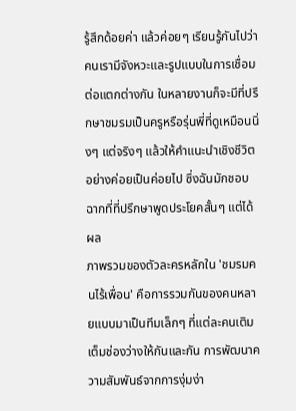รู้สึกด้อยค่า แล้วค่อยๆ เรียนรู้กันไปว่าคนเรามีจังหวะและรูปแบบในการเชื่อมต่อแตกต่างกัน ในหลายงานก็จะมีที่ปรึกษาชมรมเป็นครูหรือรุ่นพี่ที่ดูเหมือนนิ่งๆ แต่จริงๆ แล้วให้คำแนะนำเชิงชีวิตอย่างค่อยเป็นค่อยไป ซึ่งฉันมักชอบฉากที่ที่ปรึกษาพูดประโยคสั้นๆ แต่ได้ผล
ภาพรวมของตัวละครหลักใน 'ชมรมคนไร้เพื่อน' คือการรวมกันของคนหลายแบบมาเป็นทีมเล็กๆ ที่แต่ละคนเติมเต็มช่องว่างให้กันและกัน การพัฒนาความสัมพันธ์จากการงุ่มง่า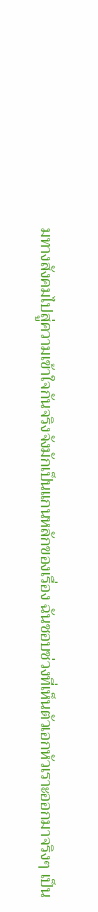มทางสังคมไปสู่ความเข้าใจกันจริงจังมักเป็นแกนหลักของเรื่อง ฉันชอบช่วงที่เห็นตัวเอกหัวเราะออกมาจริงๆ เป็น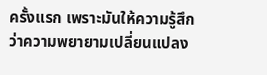ครั้งแรก เพราะมันให้ความรู้สึกว่าความพยายามเปลี่ยนแปลง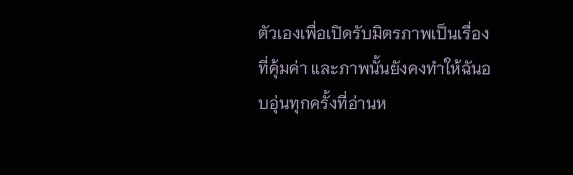ตัวเองเพื่อเปิดรับมิตรภาพเป็นเรื่องที่คุ้มค่า และภาพนั้นยังคงทำให้ฉันอบอุ่นทุกครั้งที่อ่านห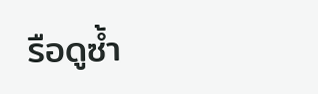รือดูซ้ำ